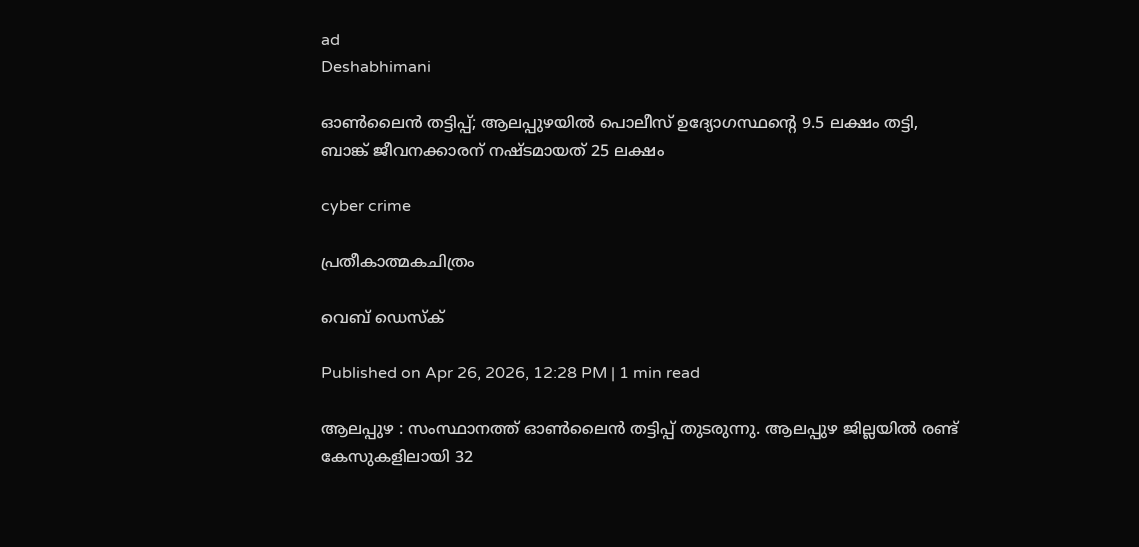ad
Deshabhimani

ഓൺലൈൻ തട്ടിപ്പ്; ആലപ്പുഴയിൽ പൊലീസ്‌ ഉദ്യോഗസ്ഥന്റെ 9.5 ലക്ഷം തട്ടി, ബാങ്ക് ജീവനക്കാരന്‌ നഷ്‌ടമായത് 25 ലക്ഷം

cyber crime

പ്രതീകാത്മകചിത്രം

വെബ് ഡെസ്ക്

Published on Apr 26, 2026, 12:28 PM | 1 min read

ആലപ്പുഴ : സംസ്ഥാനത്ത് ഓൺലൈൻ തട്ടിപ്പ്‌ തുടരുന്നു. ആലപ്പുഴ ജില്ലയില്‍ രണ്ട് കേസുകളിലായി 32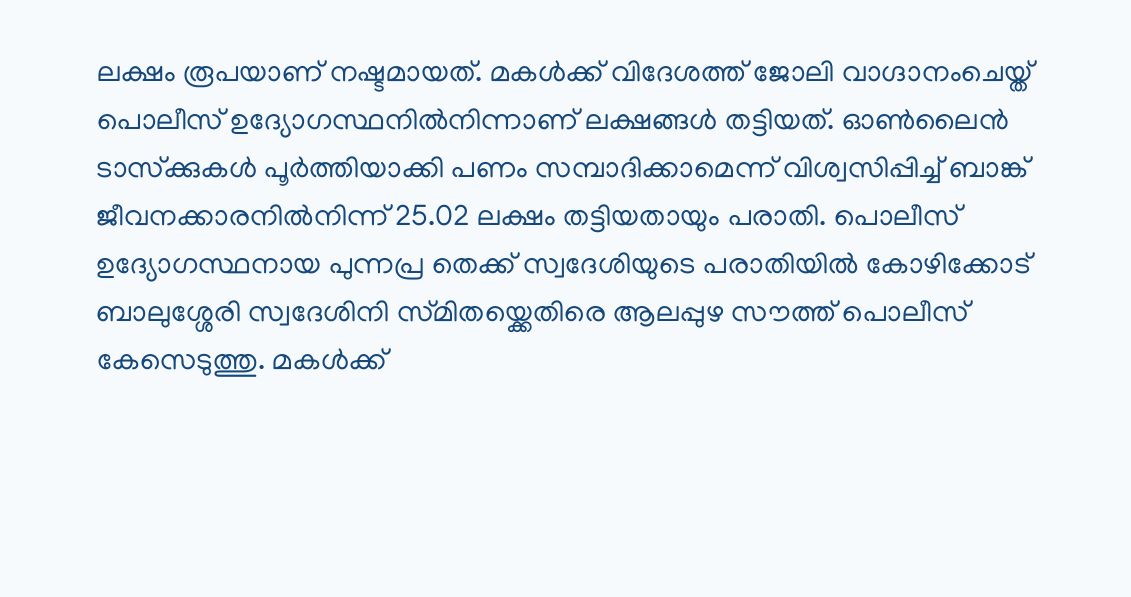ലക്ഷം രൂപയാണ് നഷ്ടമായത്. മകൾക്ക്‌ വിദേശത്ത്‌ ജോലി വാഗ്ദാനംചെയ്ത്‌ പൊലീസ്‌ ഉദ്യോഗസ്ഥനിൽനിന്നാണ് ലക്ഷങ്ങൾ തട്ടിയത്. ഓൺലൈൻ ടാസ്‌ക്കുകൾ പൂർത്തിയാക്കി പണം സമ്പാദിക്കാമെന്ന്‌ വിശ്വസിപ്പിച്ച്‌ ബാങ്ക്‌ ജീവനക്കാരനിൽനിന്ന്‌ 25.02 ലക്ഷം തട്ടിയതായും പരാതി. പൊലീസ്‌ ഉദ്യോഗസ്ഥനായ പുന്നപ്ര തെക്ക്‌ സ്വദേശിയുടെ പരാതിയിൽ കോഴിക്കോട്‌ ബാലുശ്ശേരി സ്വദേശിനി സ്‌മിതയ്ക്കെതിരെ ആലപ്പുഴ സ‍ൗത്ത്‌ പൊല‍ീസ്‌ കേസെടുത്തു. മകൾക്ക്‌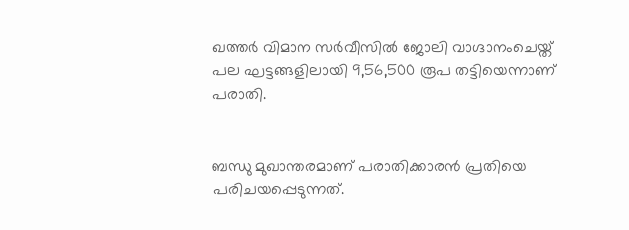ഖത്തർ വിമാന സർവീസിൽ ജോലി വാഗ്ദാനംചെയ്ത്‌ പല ഘട്ടങ്ങളിലായി 9,56,500 രൂപ തട്ടിയെന്നാണ് പരാതി.


ബന്ധു മുഖാന്തരമാണ്‌ പരാതിക്കാരൻ പ്രതിയെ പരിചയപ്പെടുന്നത്‌.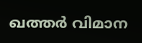ഖത്തർ വിമാന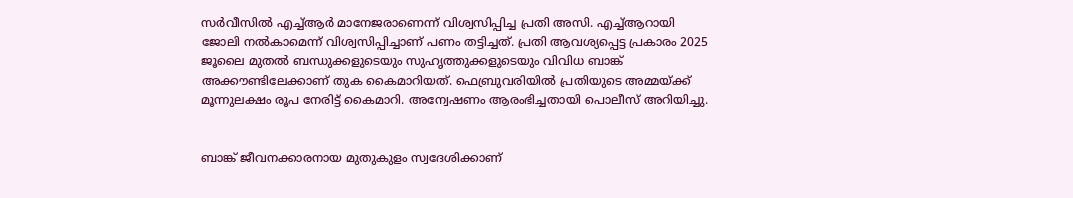സർവീസിൽ എച്ച്‌ആർ മാനേജരാണെന്ന്‌ വിശ്വസിപ്പിച്ച പ്രതി അസി. എച്ച്‌ആറായി ജോലി നൽകാമെന്ന്‌ വിശ്വസിപ്പിച്ചാണ്‌ പണം തട്ടിച്ചത്‌. പ്രതി ആവശ്യപ്പെട്ട പ്രകാരം 2025 ജൂലൈ മുതൽ ബന്ധുക്കളുടെയും സുഹൃത്തുക്കളുടെയും വിവിധ ബാങ്ക്‌ അക്ക‍ൗണ്ടിലേക്കാണ്‌ തുക കൈമാറിയത്‌. ഫെബ്രുവരിയിൽ പ്രതിയുടെ അമ്മയ്ക്ക്‌ മൂന്നുലക്ഷം ര‍‍ൂപ നേരിട്ട്‌ കൈമാറി. അന്വേഷണം ആരംഭിച്ചതായി പൊലീസ്‌ അറിയിച്ചു.


ബാങ്ക്‌ ജീവനക്കാരനായ മുതുകുളം സ്വദേശിക്കാണ്‌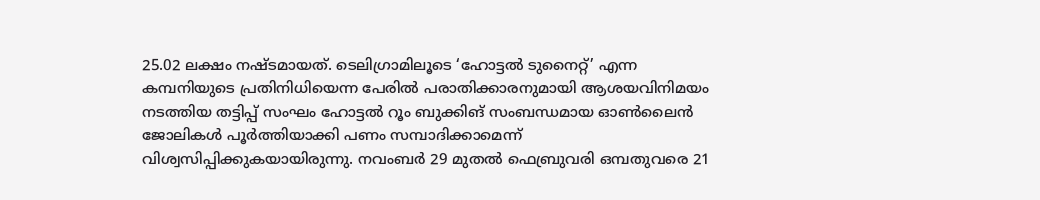25.02 ലക്ഷം നഷ്‌ടമായത്‌. ടെലിഗ്രാമിലൂടെ ‘ഹോട്ടൽ ടുനൈറ്റ്‌’ എന്ന കമ്പനിയുടെ പ്രതിനിധിയെന്ന പേരിൽ പരാതിക്കാരനുമായി ആശയവിനിമയം നടത്തിയ തട്ടിപ്പ്‌ സംഘം ഹോട്ടൽ റൂം ബുക്കിങ്‌ സംബന്ധമായ ഓൺലൈൻ ജോലികൾ പൂർത്തിയാക്കി പണം സമ്പാദിക്കാമെന്ന് വിശ്വസിപ്പിക്കുകയായിരുന്നു. നവംബർ 29 മുതൽ ഫെബ്രുവരി ഒമ്പതുവരെ 21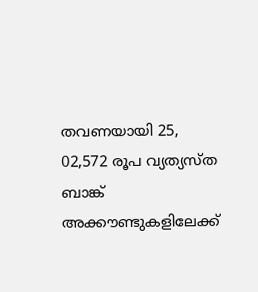തവണയായി 25, 02,572 രൂപ വ്യത്യസ്ത ബാങ്ക് അക്കൗണ്ടുകളിലേക്ക്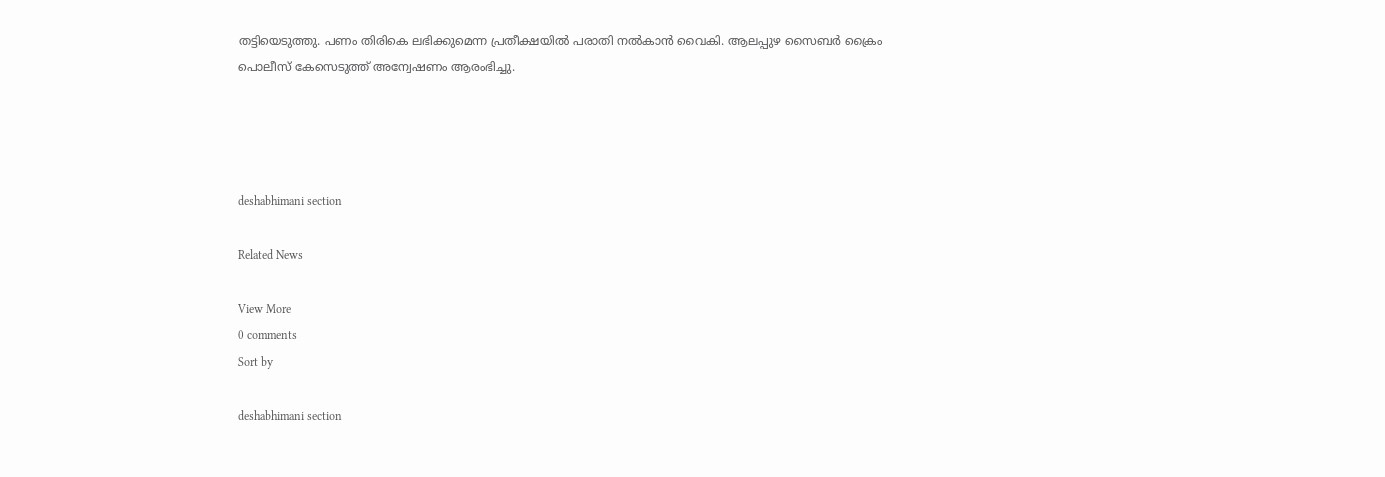തട്ടിയെടുത്തു. പണം തിരികെ ലഭിക്കുമെന്ന പ്രതീക്ഷയിൽ പരാതി നൽകാൻ വൈകി. ആലപ്പുഴ സൈബർ ക്രൈം പൊലീസ്‌ കേസെടുത്ത്‌ അന്വേഷണം ആരംഭിച്ചു.




deshabhimani section

Related News

View More
0 comments
Sort by

deshabhimani section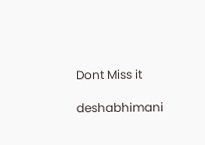Dont Miss it

deshabhimani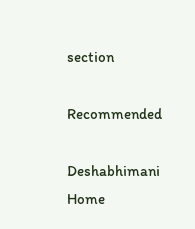section

Recommended

Deshabhimani
Home